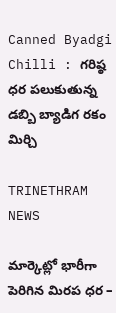Canned Byadgi Chilli : గరిష్ఠ ధర పలుకుతున్న డబ్బి బ్యాడిగ రకం మిర్చి

TRINETHRAM NEWS

మార్కెట్లో భారీగా పెరిగిన మిరప ధర –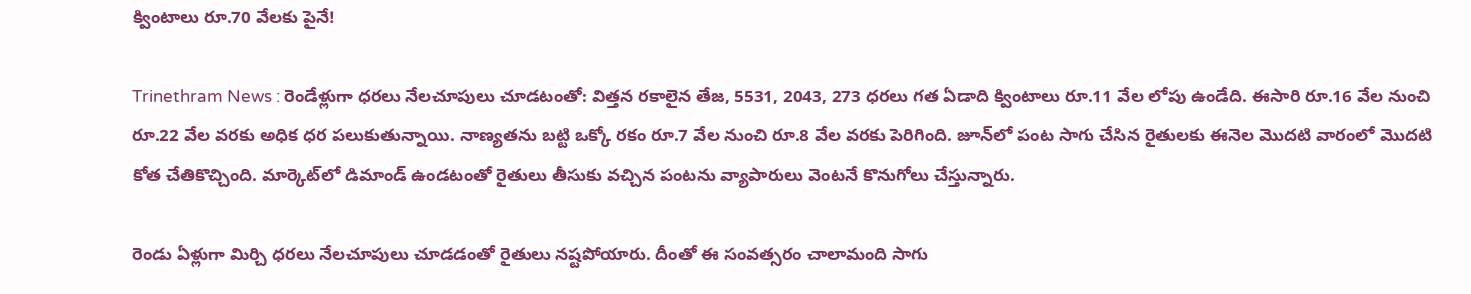క్వింటాలు రూ.70 వేలకు పైనే!

Trinethram News : రెండేళ్లుగా ధరలు నేలచూపులు చూడటంతో: విత్తన రకాలైన తేజ, 5531, 2043, 273 ధరలు గత ఏడాది క్వింటాలు రూ.11 వేల లోపు ఉండేది. ఈసారి రూ.16 వేల నుంచి రూ.22 వేల వరకు అధిక ధర పలుకుతున్నాయి. నాణ్యతను బట్టి ఒక్కో రకం రూ.7 వేల నుంచి రూ.8 వేల వరకు పెరిగింది. జూన్‌లో పంట సాగు చేసిన రైతులకు ఈనెల మొదటి వారంలో మొదటి కోత చేతికొచ్చింది. మార్కెట్‌లో డిమాండ్‌ ఉండటంతో రైతులు తీసుకు వచ్చిన పంటను వ్యాపారులు వెంటనే కొనుగోలు చేస్తున్నారు.

రెండు ఏళ్లుగా మిర్చి ధరలు నేలచూపులు చూడడంతో రైతులు నష్టపోయారు. దీంతో ఈ సంవత్సరం చాలామంది సాగు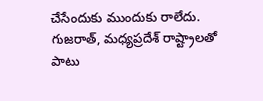చేసేందుకు ముందుకు రాలేదు. గుజరాత్, మధ్యప్రదేశ్‌ రాష్ట్రాలతో పాటు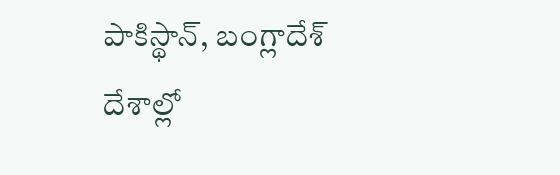పాకిస్థాన్, బంగ్లాదేశ్‌ దేశాల్లో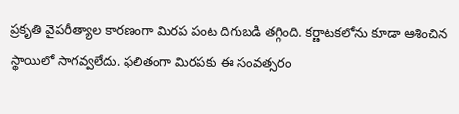ప్రకృతి వైపరీత్యాల కారణంగా మిరప పంట దిగుబడి తగ్గింది. కర్ణాటకలోను కూడా ఆశించిన స్థాయిలో సాగవ్వలేదు. ఫలితంగా మిరపకు ఈ సంవత్సరం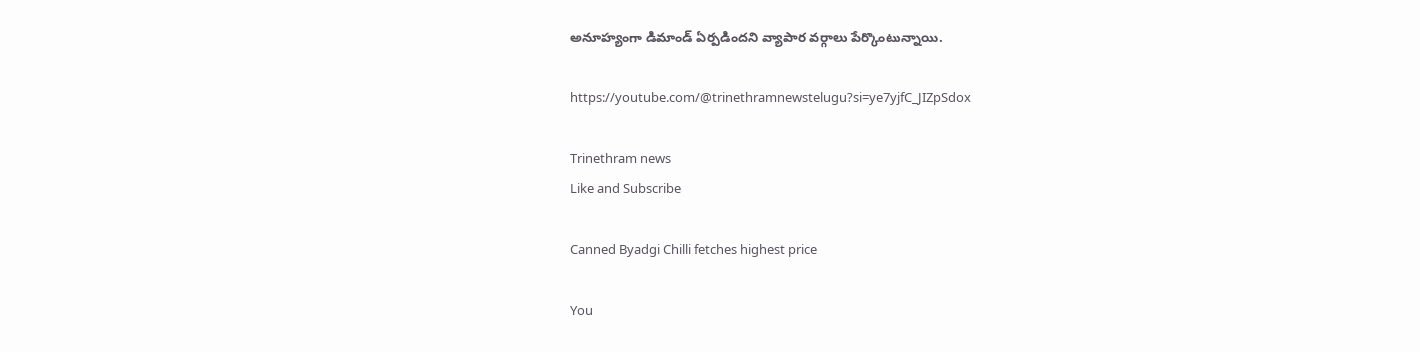అనూహ్యంగా డిమాండ్‌ ఏర్పడిందని వ్యాపార వర్గాలు పేర్కొంటున్నాయి.

https://youtube.com/@trinethramnewstelugu?si=ye7yjfC_JIZpSdox

Trinethram news
Like and Subscribe

Canned Byadgi Chilli fetches highest price

You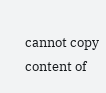cannot copy content of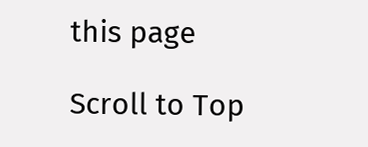this page

Scroll to Top